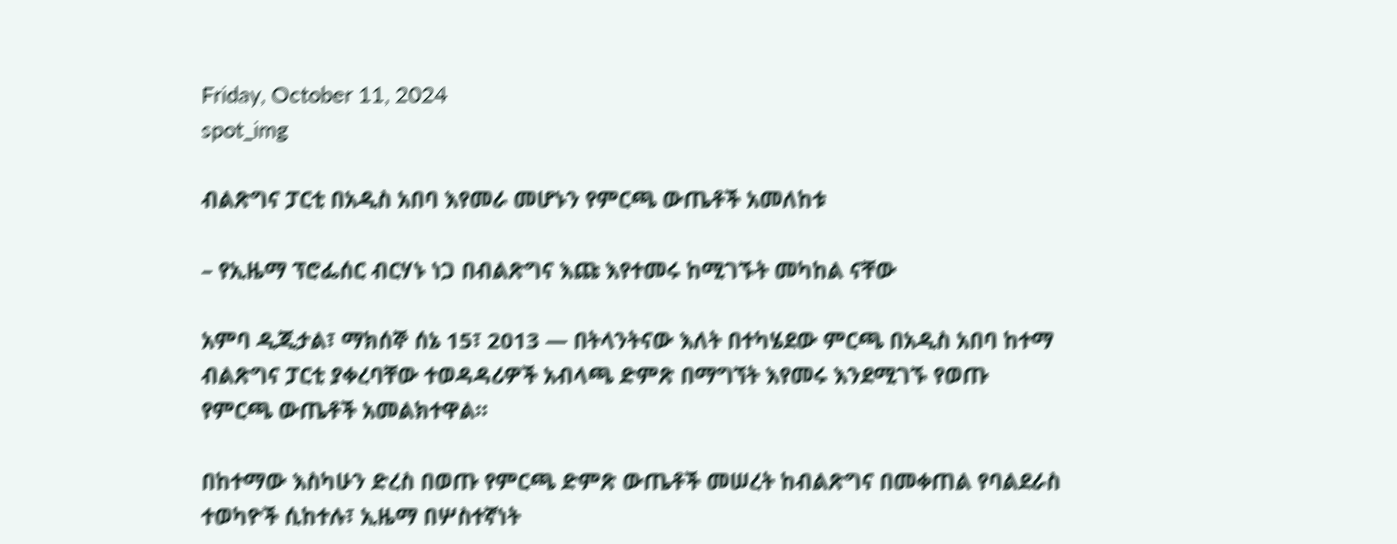Friday, October 11, 2024
spot_img

ብልጽግና ፓርቲ በአዲስ አበባ እየመራ መሆኑን የምርጫ ውጤቶች አመለከቱ

– የኢዜማ ፕሮፌሰር ብርሃኑ ነጋ በብልጽግና እጩ እየተመሩ ከሚገኙት መካከል ናቸው

አምባ ዲጂታል፣ ማክሰኞ ሰኔ 15፣ 2013 ― በትላንትናው እለት በተካሄደው ምርጫ በአዲስ አበባ ከተማ ብልጽግና ፓርቲ ያቀረባቸው ተወዳዳሪዎች አብላጫ ድምጽ በማግኘት እየመሩ እንደሚገኙ የወጡ የምርጫ ውጤቶች አመልክተዋል።

በከተማው እስካሁን ድረስ በወጡ የምርጫ ድምጽ ውጤቶች መሠረት ከብልጽግና በመቀጠል የባልደራስ ተወካዮች ሲከተሉ፣ ኢዜማ በሦስተኛነት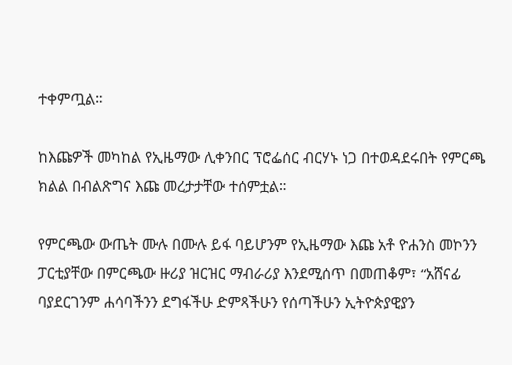ተቀምጧል።

ከእጩዎች መካከል የኢዜማው ሊቀንበር ፕሮፌሰር ብርሃኑ ነጋ በተወዳደሩበት የምርጫ ክልል በብልጽግና እጩ መረታታቸው ተሰምቷል።

የምርጫው ውጤት ሙሉ በሙሉ ይፋ ባይሆንም የኢዜማው እጩ አቶ ዮሐንስ መኮንን ፓርቲያቸው በምርጫው ዙሪያ ዝርዝር ማብራሪያ እንደሚሰጥ በመጠቆም፣ “አሸናፊ ባያደርገንም ሐሳባችንን ደግፋችሁ ድምጻችሁን የሰጣችሁን ኢትዮጵያዊያን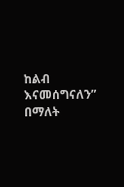ከልብ እናመሰግናለን” በማለት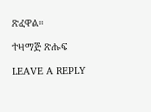ጽፈዋል።

ተዛማጅ ጽሑፍ

LEAVE A REPLY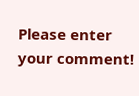Please enter your comment!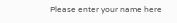Please enter your name here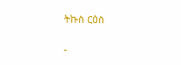ትኩስ ርዕስ

-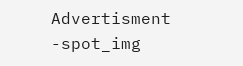Advertisment -spot_img